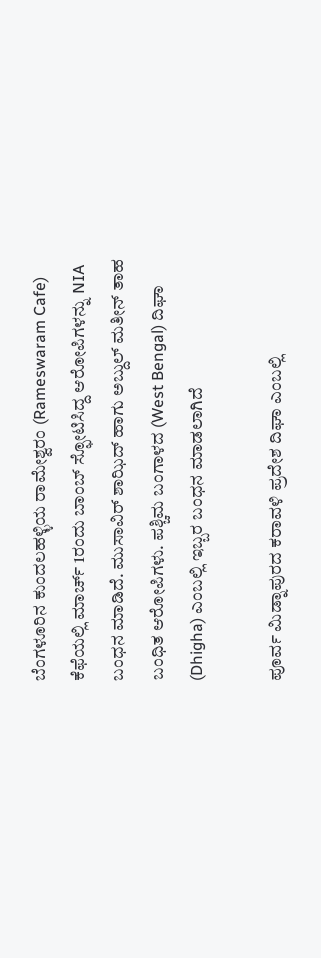ಬೆಂಗಳೂರಿನ ಕುಂದಲಹಳ್ಳಿಯ ರಾಮೇಶ್ವರಂ (Rameswaram Cafe) ಕೆಫೆಯಲ್ಲಿ ಮಾರ್ಚ್ 1ರಂದು ಬಾಂಬ್ ಸ್ಫೋಟಿಸಿದ್ದ ಆರೋಪಿಗಳನ್ನು NIA ಬಂಧನ ಮಾಡಿದೆ. ಮುಸಾವಿರ್ ಶಾಝಿದ್ ಹಾಗು ಅಬ್ದುಲ್ ಮತೀನ್ ತಾಹ ಬಂಧಿತ ಆರೋಪಿಗಳು. ಪಶ್ಚಿಮ ಬಂಗಾಳದ (West Bengal) ದಿಘಾ (Dhigha) ಎಂಬಲ್ಲಿ ಇಬ್ಬರ ಬಂಧನ ಮಾಡಲಾಗಿದೆ

ಪೂರ್ವ ಮಿಡ್ನಾಪುರದ ಕರಾವಳಿ ಪ್ರದೇಶ ದಿಘಾ ಎಂಬಲ್ಲಿ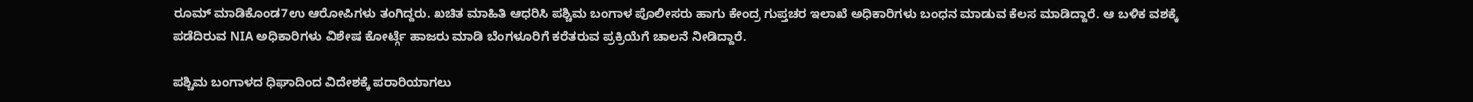ರೂಮ್ ಮಾಡಿಕೊಂಡ7ಉ ಆರೋಪಿಗಳು ತಂಗಿದ್ದರು. ಖಚಿತ ಮಾಹಿತಿ ಆಧರಿಸಿ ಪಶ್ಚಿಮ ಬಂಗಾಳ ಪೊಲೀಸರು ಹಾಗು ಕೇಂದ್ರ ಗುಪ್ತಚರ ಇಲಾಖೆ ಅಧಿಕಾರಿಗಳು ಬಂಧನ ಮಾಡುವ ಕೆಲಸ ಮಾಡಿದ್ದಾರೆ. ಆ ಬಳಿಕ ವಶಕ್ಕೆ ಪಡೆದಿರುವ NIA ಅಧಿಕಾರಿಗಳು ವಿಶೇಷ ಕೋರ್ಟ್ಗೆ ಹಾಜರು ಮಾಡಿ ಬೆಂಗಳೂರಿಗೆ ಕರೆತರುವ ಪ್ರಕ್ರಿಯೆಗೆ ಚಾಲನೆ ನೀಡಿದ್ದಾರೆ.

ಪಶ್ಚಿಮ ಬಂಗಾಳದ ಧಿಘಾದಿಂದ ವಿದೇಶಕ್ಕೆ ಪರಾರಿಯಾಗಲು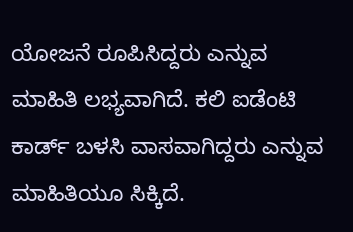ಯೋಜನೆ ರೂಪಿಸಿದ್ದರು ಎನ್ನುವ ಮಾಹಿತಿ ಲಭ್ಯವಾಗಿದೆ. ಕಲಿ ಐಡೆಂಟಿ ಕಾರ್ಡ್ ಬಳಸಿ ವಾಸವಾಗಿದ್ದರು ಎನ್ನುವ ಮಾಹಿತಿಯೂ ಸಿಕ್ಕಿದೆ.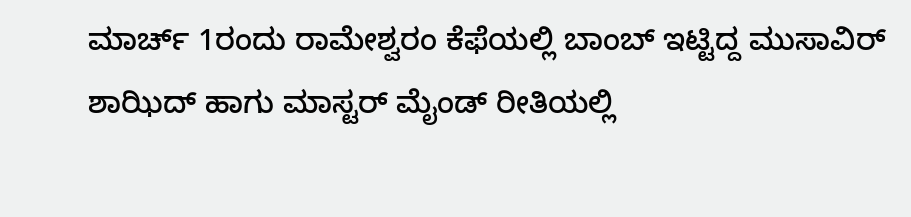ಮಾರ್ಚ್ 1ರಂದು ರಾಮೇಶ್ವರಂ ಕೆಫೆಯಲ್ಲಿ ಬಾಂಬ್ ಇಟ್ಟಿದ್ದ ಮುಸಾವಿರ್ ಶಾಝಿದ್ ಹಾಗು ಮಾಸ್ಟರ್ ಮೈಂಡ್ ರೀತಿಯಲ್ಲಿ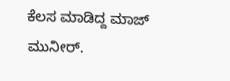ಕೆಲಸ ಮಾಡಿದ್ದ ಮಾಜ್ ಮುನೀರ್.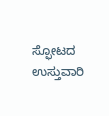ಸ್ಫೋಟದ ಉಸ್ತುವಾರಿ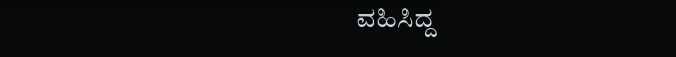ವಹಿಸಿದ್ದ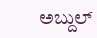ಅಬ್ದುಲ್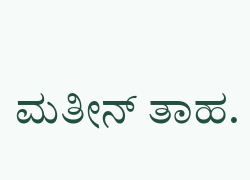ಮತೀನ್ ತಾಹ.